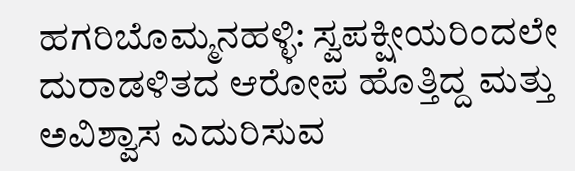ಹಗರಿಬೊಮ್ಮನಹಳ್ಳಿ: ಸ್ವಪಕ್ಷೀಯರಿಂದಲೇ ದುರಾಡಳಿತದ ಆರೋಪ ಹೊತ್ತಿದ್ದ ಮತ್ತು ಅವಿಶ್ವಾಸ ಎದುರಿಸುವ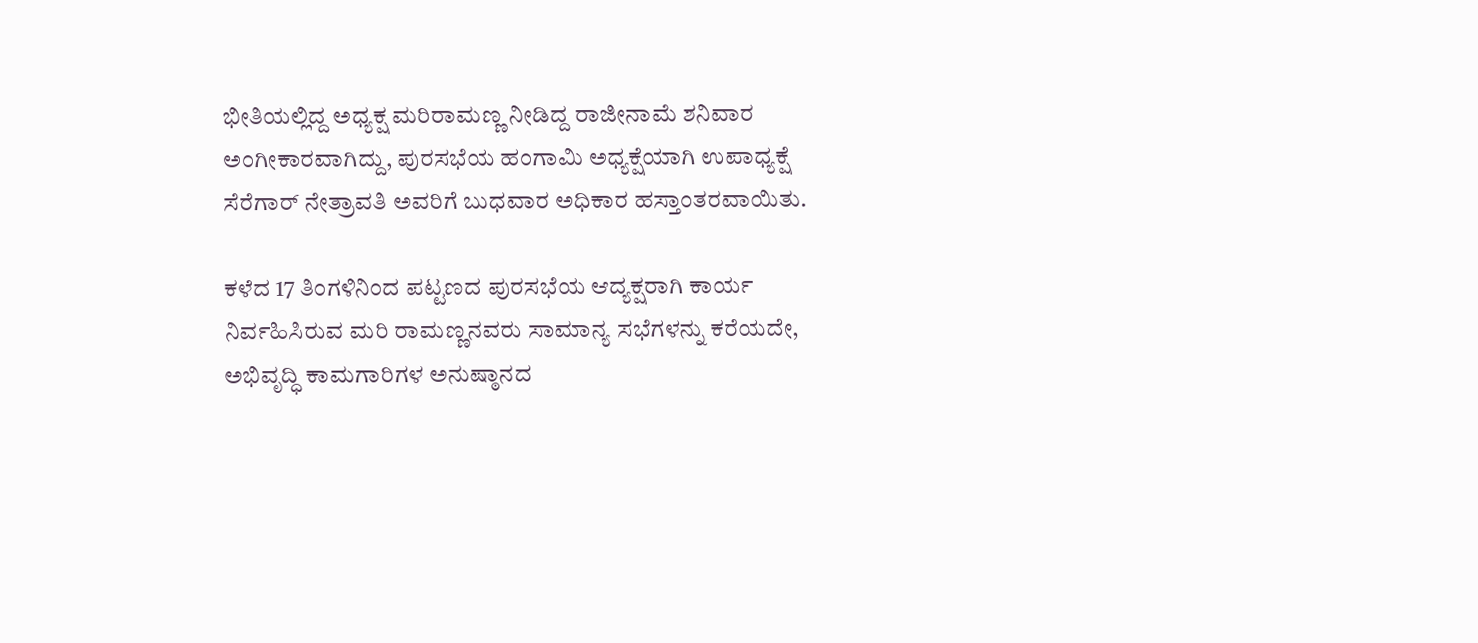ಭೀತಿಯಲ್ಲಿದ್ದ ಅಧ್ಯಕ್ಷ ಮರಿರಾಮಣ್ಣ ನೀಡಿದ್ದ ರಾಜೀನಾಮೆ ಶನಿವಾರ ಅಂಗೀಕಾರವಾಗಿದ್ದು, ಪುರಸಭೆಯ ಹಂಗಾಮಿ ಅಧ್ಯಕ್ಷೆಯಾಗಿ ಉಪಾಧ್ಯಕ್ಷೆ ಸೆರೆಗಾರ್ ನೇತ್ರಾವತಿ ಅವರಿಗೆ ಬುಧವಾರ ಅಧಿಕಾರ ಹಸ್ತಾಂತರವಾಯಿತು.

ಕಳೆದ 17 ತಿಂಗಳಿನಿಂದ ಪಟ್ಟಣದ ಪುರಸಭೆಯ ಆದ್ಯಕ್ಷರಾಗಿ ಕಾರ್ಯ ನಿರ್ವಹಿಸಿರುವ ಮರಿ ರಾಮಣ್ಣನವರು ಸಾಮಾನ್ಯ ಸಭೆಗಳನ್ನು ಕರೆಯದೇ, ಅಭಿವೃದ್ಧಿ ಕಾಮಗಾರಿಗಳ ಅನುಷ್ಠಾನದ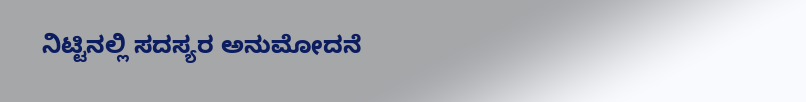ನಿಟ್ಟಿನಲ್ಲಿ ಸದಸ್ಯರ ಅನುಮೋದನೆ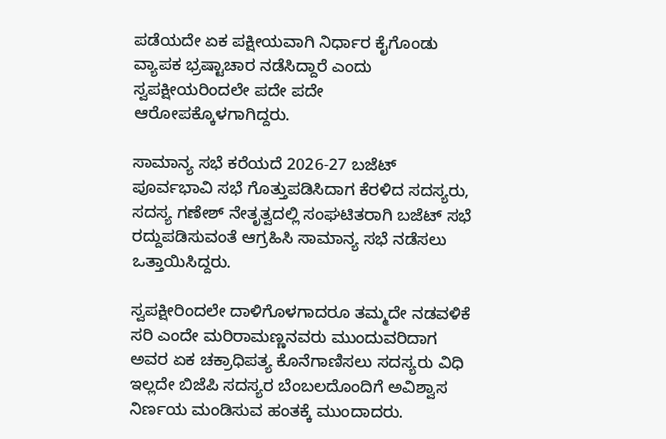ಪಡೆಯದೇ ಏಕ ಪಕ್ಷೀಯವಾಗಿ ನಿರ್ಧಾರ ಕೈಗೊಂಡು ವ್ಯಾಪಕ ಭ್ರಷ್ಟಾಚಾರ ನಡೆಸಿದ್ದಾರೆ ಎಂದು ಸ್ವಪಕ್ಷೀಯರಿಂದಲೇ ಪದೇ ಪದೇ ಆರೋಪಕ್ಕೊಳಗಾಗಿದ್ದರು.

ಸಾಮಾನ್ಯ ಸಭೆ ಕರೆಯದೆ 2026-27 ಬಜೆಟ್ ಪೂರ್ವಭಾವಿ ಸಭೆ ಗೊತ್ತುಪಡಿಸಿದಾಗ ಕೆರಳಿದ ಸದಸ್ಯರು, ಸದಸ್ಯ ಗಣೇಶ್ ನೇತೃತ್ವದಲ್ಲಿ ಸಂಘಟಿತರಾಗಿ ಬಜೆಟ್ ಸಭೆ ರದ್ದುಪಡಿಸುವಂತೆ ಆಗ್ರಹಿಸಿ ಸಾಮಾನ್ಯ ಸಭೆ ನಡೆಸಲು ಒತ್ತಾಯಿಸಿದ್ದರು.

ಸ್ವಪಕ್ಷೀರಿಂದಲೇ ದಾಳಿಗೊಳಗಾದರೂ ತಮ್ಮದೇ ನಡವಳಿಕೆ ಸರಿ ಎಂದೇ ಮರಿರಾಮಣ್ಣನವರು ಮುಂದುವರಿದಾಗ ಅವರ ಏಕ ಚಕ್ರಾಧಿಪತ್ಯ ಕೊನೆಗಾಣಿಸಲು ಸದಸ್ಯರು ವಿಧಿ ಇಲ್ಲದೇ ಬಿಜೆಪಿ ಸದಸ್ಯರ ಬೆಂಬಲದೊಂದಿಗೆ ಅವಿಶ್ವಾಸ ನಿರ್ಣಯ ಮಂಡಿಸುವ ಹಂತಕ್ಕೆ ಮುಂದಾದರು.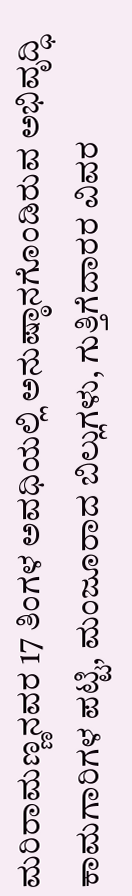ಮರಿರಾಮಣ್ಣನವರ 17 ತಿಂಗಳ ಅವಧಿಯಲ್ಲಿ ಅನುಷ್ಠಾನಗೊಂಡಿರುವ ಅಭಿವೃದ್ಧಿ ಕಾಮಗಾರಿಗಳ ಪಟ್ಟಿ, ಮಂಜೂರಾದ ಬಿಲ್ಲುಗಳು, ಗುತ್ತಿಗೆದಾರರ ವಿವರ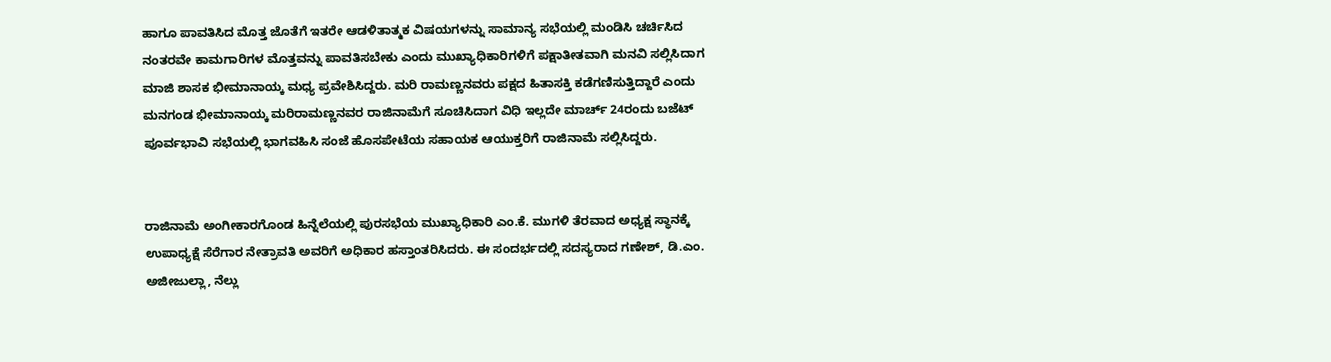ಹಾಗೂ ಪಾವತಿಸಿದ ಮೊತ್ತ ಜೊತೆಗೆ ಇತರೇ ಆಡಳಿತಾತ್ಮಕ ವಿಷಯಗಳನ್ನು ಸಾಮಾನ್ಯ ಸಭೆಯಲ್ಲಿ ಮಂಡಿಸಿ ಚರ್ಚಿಸಿದ ನಂತರವೇ ಕಾಮಗಾರಿಗಳ ಮೊತ್ತವನ್ನು ಪಾವತಿಸಬೇಕು ಎಂದು ಮುಖ್ಯಾಧಿಕಾರಿಗಳಿಗೆ ಪಕ್ಷಾತೀತವಾಗಿ ಮನವಿ ಸಲ್ಲಿಸಿದಾಗ ಮಾಜಿ ಶಾಸಕ ಭೀಮಾನಾಯ್ಕ ಮಧ್ಯ ಪ್ರವೇಶಿಸಿದ್ದರು. ಮರಿ ರಾಮಣ್ಣನವರು ಪಕ್ಷದ ಹಿತಾಸಕ್ತಿ ಕಡೆಗಣಿಸುತ್ತಿದ್ದಾರೆ ಎಂದು ಮನಗಂಡ ಭೀಮಾನಾಯ್ಕ ಮರಿರಾಮಣ್ಣನವರ ರಾಜಿನಾಮೆಗೆ ಸೂಚಿಸಿದಾಗ ವಿಧಿ ಇಲ್ಲದೇ ಮಾರ್ಚ್ 24ರಂದು ಬಜೆಟ್ ಪೂರ್ವಭಾವಿ ಸಭೆಯಲ್ಲಿ ಭಾಗವಹಿಸಿ ಸಂಜೆ ಹೊಸಪೇಟೆಯ ಸಹಾಯಕ ಆಯುಕ್ತರಿಗೆ ರಾಜಿನಾಮೆ ಸಲ್ಲಿಸಿದ್ದರು.


ರಾಜಿನಾಮೆ ಅಂಗೀಕಾರಗೊಂಡ ಹಿನ್ನೆಲೆಯಲ್ಲಿ ಪುರಸಭೆಯ ಮುಖ್ಯಾಧಿಕಾರಿ ಎಂ.ಕೆ. ಮುಗಳಿ ತೆರವಾದ ಅಧ್ಯಕ್ಷ ಸ್ಥಾನಕ್ಕೆ ಉಪಾಧ್ಯಕ್ಷೆ ಸೆರೆಗಾರ ನೇತ್ರಾವತಿ ಅವರಿಗೆ ಅಧಿಕಾರ ಹಸ್ತಾಂತರಿಸಿದರು. ಈ ಸಂದರ್ಭದಲ್ಲಿ ಸದಸ್ಯರಾದ ಗಣೇಶ್, ಡಿ.ಎಂ. ಅಜೀಜುಲ್ಲಾ, ನೆಲ್ಲು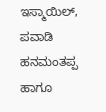ಇಸ್ಮಾಯಿಲ್, ಪವಾಡಿ ಹನಮಂತಪ್ಪ ಹಾಗೂ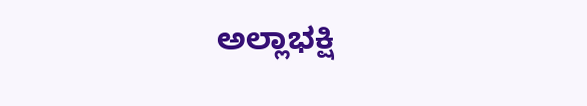ಅಲ್ಲಾಭಕ್ಷಿ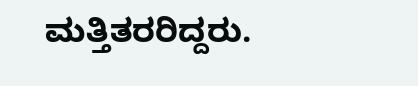ಮತ್ತಿತರರಿದ್ದರು.